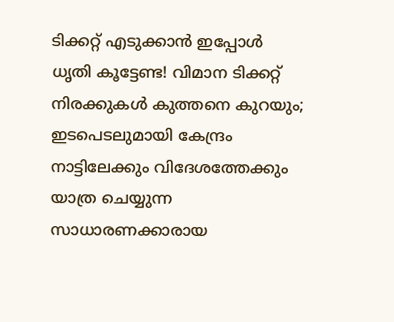ടിക്കറ്റ് എടുക്കാൻ ഇപ്പോൾ ധൃതി കൂട്ടേണ്ട! വിമാന ടിക്കറ്റ് നിരക്കുകൾ കുത്തനെ കുറയും; ഇടപെടലുമായി കേന്ദ്രം
നാട്ടിലേക്കും വിദേശത്തേക്കും യാത്ര ചെയ്യുന്ന സാധാരണക്കാരായ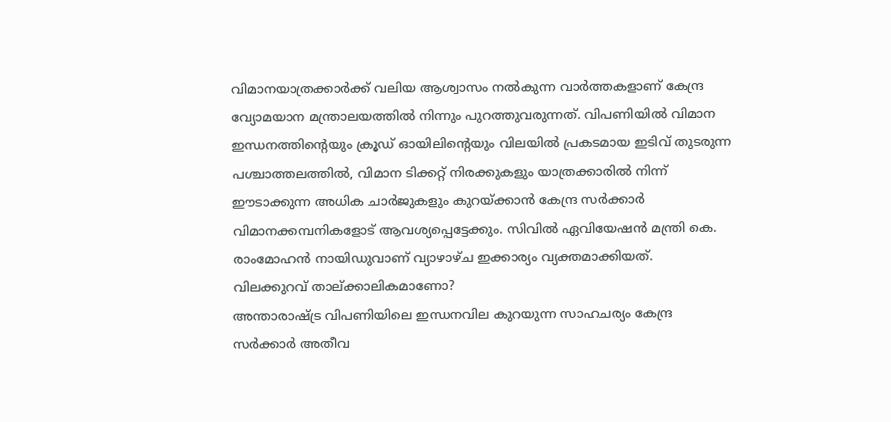വിമാനയാത്രക്കാർക്ക് വലിയ ആശ്വാസം നൽകുന്ന വാർത്തകളാണ് കേന്ദ്ര വ്യോമയാന മന്ത്രാലയത്തിൽ നിന്നും പുറത്തുവരുന്നത്. വിപണിയിൽ വിമാന ഇന്ധനത്തിന്റെയും ക്രൂഡ് ഓയിലിന്റെയും വിലയിൽ പ്രകടമായ ഇടിവ് തുടരുന്ന പശ്ചാത്തലത്തിൽ, വിമാന ടിക്കറ്റ് നിരക്കുകളും യാത്രക്കാരിൽ നിന്ന് ഈടാക്കുന്ന അധിക ചാർജുകളും കുറയ്ക്കാൻ കേന്ദ്ര സർക്കാർ വിമാനക്കമ്പനികളോട് ആവശ്യപ്പെട്ടേക്കും. സിവിൽ ഏവിയേഷൻ മന്ത്രി കെ. രാംമോഹൻ നായിഡുവാണ് വ്യാഴാഴ്ച ഇക്കാര്യം വ്യക്തമാക്കിയത്.
വിലക്കുറവ് താല്ക്കാലികമാണോ?
അന്താരാഷ്ട്ര വിപണിയിലെ ഇന്ധനവില കുറയുന്ന സാഹചര്യം കേന്ദ്ര സർക്കാർ അതീവ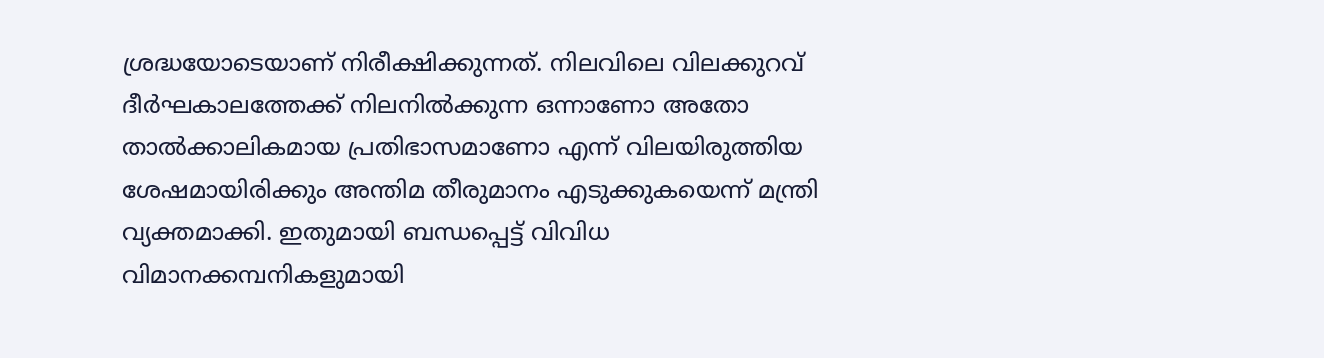ശ്രദ്ധയോടെയാണ് നിരീക്ഷിക്കുന്നത്. നിലവിലെ വിലക്കുറവ് ദീർഘകാലത്തേക്ക് നിലനിൽക്കുന്ന ഒന്നാണോ അതോ താൽക്കാലികമായ പ്രതിഭാസമാണോ എന്ന് വിലയിരുത്തിയ ശേഷമായിരിക്കും അന്തിമ തീരുമാനം എടുക്കുകയെന്ന് മന്ത്രി വ്യക്തമാക്കി. ഇതുമായി ബന്ധപ്പെട്ട് വിവിധ വിമാനക്കമ്പനികളുമായി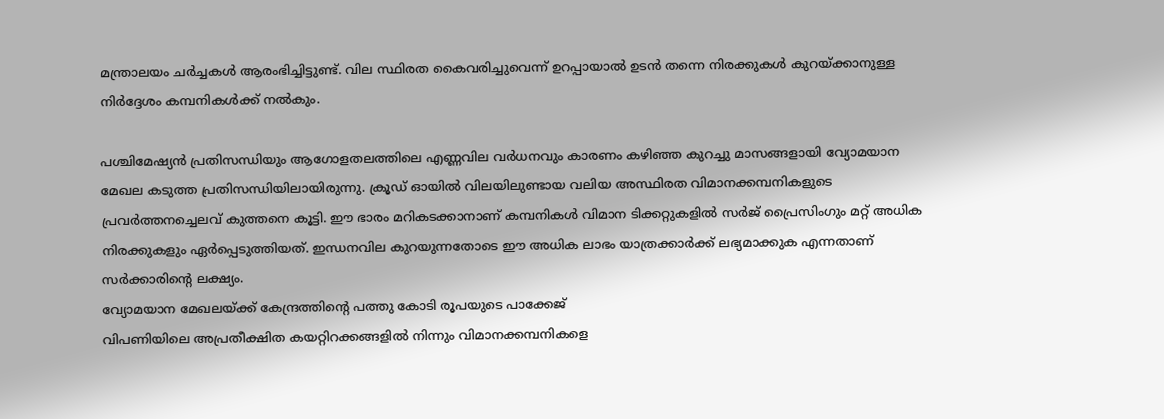മന്ത്രാലയം ചർച്ചകൾ ആരംഭിച്ചിട്ടുണ്ട്. വില സ്ഥിരത കൈവരിച്ചുവെന്ന് ഉറപ്പായാൽ ഉടൻ തന്നെ നിരക്കുകൾ കുറയ്ക്കാനുള്ള നിർദ്ദേശം കമ്പനികൾക്ക് നൽകും.

പശ്ചിമേഷ്യൻ പ്രതിസന്ധിയും ആഗോളതലത്തിലെ എണ്ണവില വർധനവും കാരണം കഴിഞ്ഞ കുറച്ചു മാസങ്ങളായി വ്യോമയാന മേഖല കടുത്ത പ്രതിസന്ധിയിലായിരുന്നു. ക്രൂഡ് ഓയിൽ വിലയിലുണ്ടായ വലിയ അസ്ഥിരത വിമാനക്കമ്പനികളുടെ പ്രവർത്തനച്ചെലവ് കുത്തനെ കൂട്ടി. ഈ ഭാരം മറികടക്കാനാണ് കമ്പനികൾ വിമാന ടിക്കറ്റുകളിൽ സർജ് പ്രൈസിംഗും മറ്റ് അധിക നിരക്കുകളും ഏർപ്പെടുത്തിയത്. ഇന്ധനവില കുറയുന്നതോടെ ഈ അധിക ലാഭം യാത്രക്കാർക്ക് ലഭ്യമാക്കുക എന്നതാണ് സർക്കാരിന്റെ ലക്ഷ്യം.
വ്യോമയാന മേഖലയ്ക്ക് കേന്ദ്രത്തിന്റെ പത്തു കോടി രൂപയുടെ പാക്കേജ്
വിപണിയിലെ അപ്രതീക്ഷിത കയറ്റിറക്കങ്ങളിൽ നിന്നും വിമാനക്കമ്പനികളെ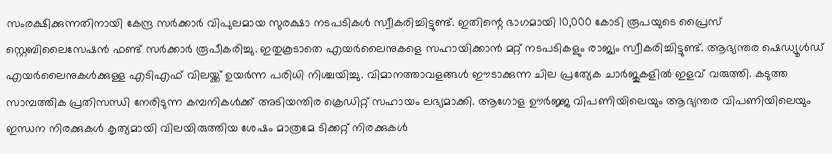സംരക്ഷിക്കുന്നതിനായി കേന്ദ്ര സർക്കാർ വിപുലമായ സുരക്ഷാ നടപടികൾ സ്വീകരിച്ചിട്ടുണ്ട്. ഇതിന്റെ ഭാഗമായി 10,000 കോടി രൂപയുടെ പ്രൈസ് സ്റ്റെബിലൈസേഷൻ ഫണ്ട് സർക്കാർ രൂപീകരിച്ചു. ഇതുകൂടാതെ എയർലൈനുകളെ സഹായിക്കാൻ മറ്റ് നടപടികളും രാജ്യം സ്വീകരിച്ചിട്ടുണ്ട്. ആഭ്യന്തര ഷെഡ്യൂൾഡ് എയർലൈനുകൾക്കുള്ള എടിഎഫ് വിലയ്ക്ക് ഉയർന്ന പരിധി നിശ്ചയിച്ചു. വിമാനത്താവളങ്ങൾ ഈടാക്കുന്ന ചില പ്രത്യേക ചാർജുകളിൽ ഇളവ് വരുത്തി. കടുത്ത സാമ്പത്തിക പ്രതിസന്ധി നേരിടുന്ന കമ്പനികൾക്ക് അടിയന്തിര ക്രെഡിറ്റ് സഹായം ലഭ്യമാക്കി. ആഗോള ഊർജ്ജ വിപണിയിലെയും ആഭ്യന്തര വിപണിയിലെയും ഇന്ധന നിരക്കുകൾ കൃത്യമായി വിലയിരുത്തിയ ശേഷം മാത്രമേ ടിക്കറ്റ് നിരക്കുകൾ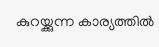കുറയ്ക്കുന്ന കാര്യത്തിൽ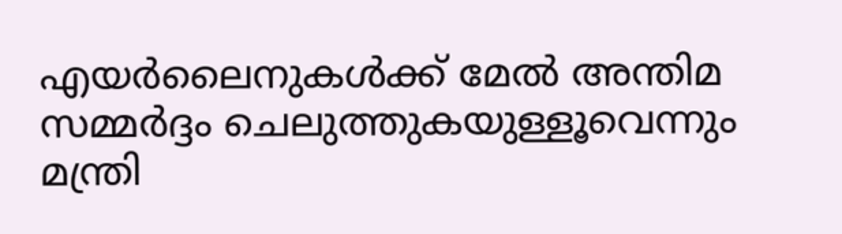എയർലൈനുകൾക്ക് മേൽ അന്തിമ സമ്മർദ്ദം ചെലുത്തുകയുള്ളൂവെന്നും മന്ത്രി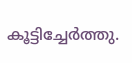കൂട്ടിച്ചേർത്തു.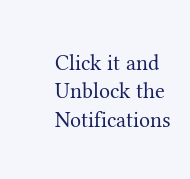Click it and Unblock the Notifications